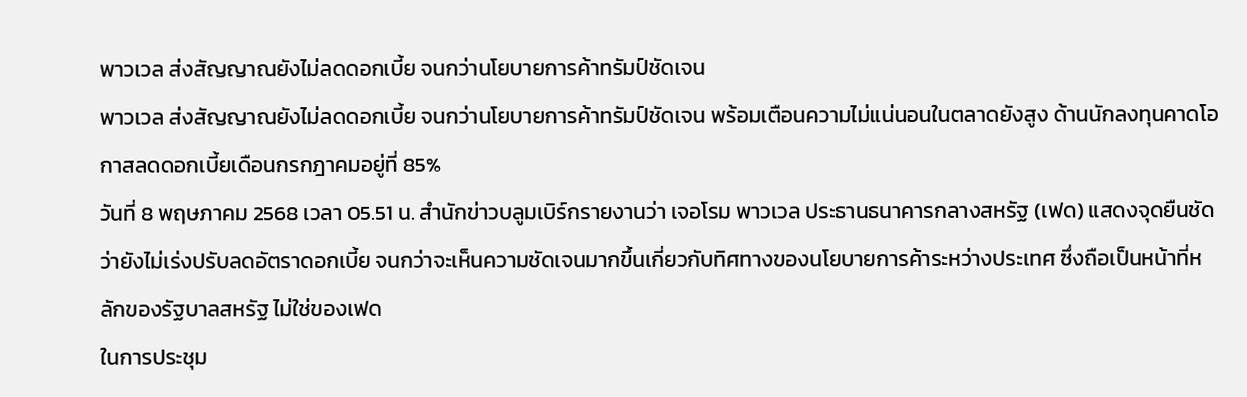พาวเวล ส่งสัญญาณยังไม่ลดดอกเบี้ย จนกว่านโยบายการค้าทรัมป์ชัดเจน
พาวเวล ส่งสัญญาณยังไม่ลดดอกเบี้ย จนกว่านโยบายการค้าทรัมป์ชัดเจน พร้อมเตือนความไม่แน่นอนในตลาดยังสูง ด้านนักลงทุนคาดโอกาสลดดอกเบี้ยเดือนกรกฎาคมอยู่ที่ 85%
วันที่ 8 พฤษภาคม 2568 เวลา 05.51 น. สำนักข่าวบลูมเบิร์กรายงานว่า เจอโรม พาวเวล ประธานธนาคารกลางสหรัฐ (เฟด) แสดงจุดยืนชัดว่ายังไม่เร่งปรับลดอัตราดอกเบี้ย จนกว่าจะเห็นความชัดเจนมากขึ้นเกี่ยวกับทิศทางของนโยบายการค้าระหว่างประเทศ ซึ่งถือเป็นหน้าที่หลักของรัฐบาลสหรัฐ ไม่ใช่ของเฟด
ในการประชุม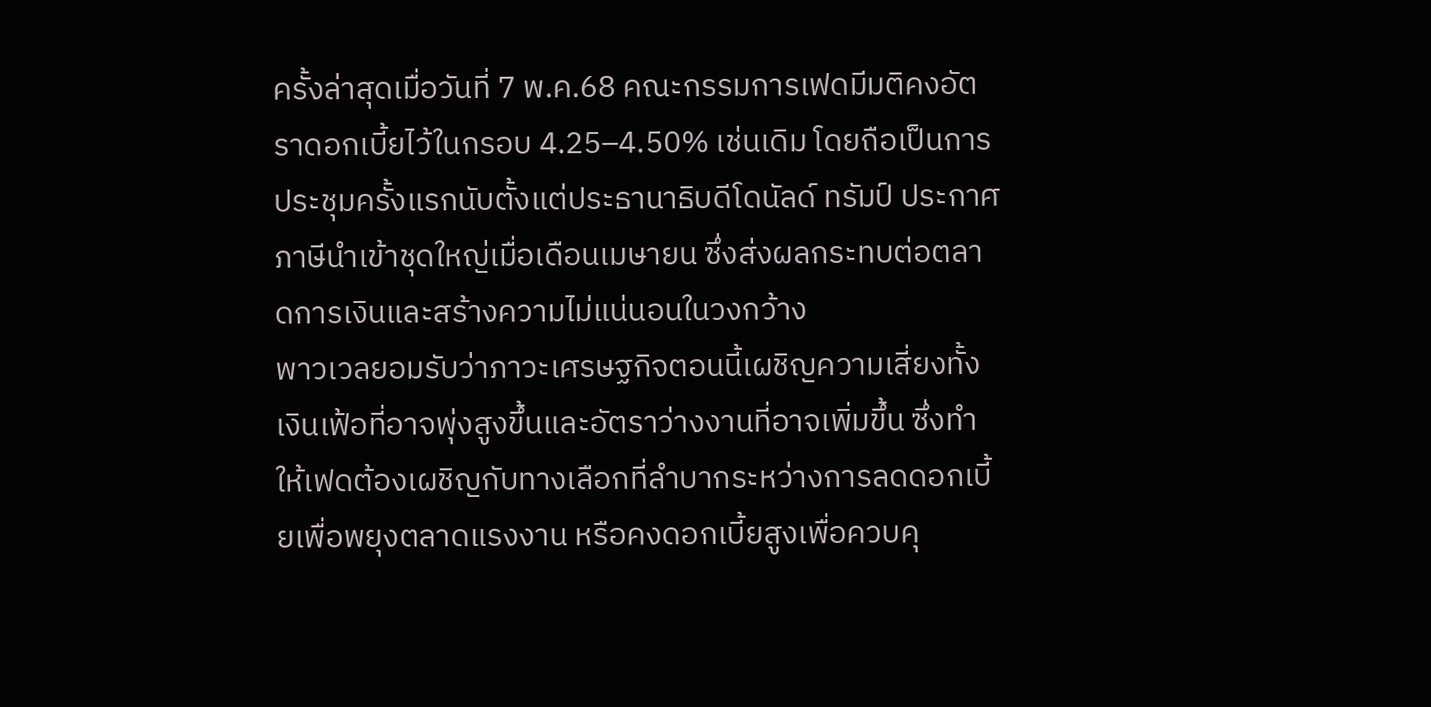ครั้งล่าสุดเมื่อวันที่ 7 พ.ค.68 คณะกรรมการเฟดมีมติคงอัตราดอกเบี้ยไว้ในกรอบ 4.25–4.50% เช่นเดิม โดยถือเป็นการประชุมครั้งแรกนับตั้งแต่ประธานาธิบดีโดนัลด์ ทรัมป์ ประกาศภาษีนำเข้าชุดใหญ่เมื่อเดือนเมษายน ซึ่งส่งผลกระทบต่อตลาดการเงินและสร้างความไม่แน่นอนในวงกว้าง
พาวเวลยอมรับว่าภาวะเศรษฐกิจตอนนี้เผชิญความเสี่ยงทั้งเงินเฟ้อที่อาจพุ่งสูงขึ้นและอัตราว่างงานที่อาจเพิ่มขึ้น ซึ่งทำให้เฟดต้องเผชิญกับทางเลือกที่ลำบากระหว่างการลดดอกเบี้ยเพื่อพยุงตลาดแรงงาน หรือคงดอกเบี้ยสูงเพื่อควบคุ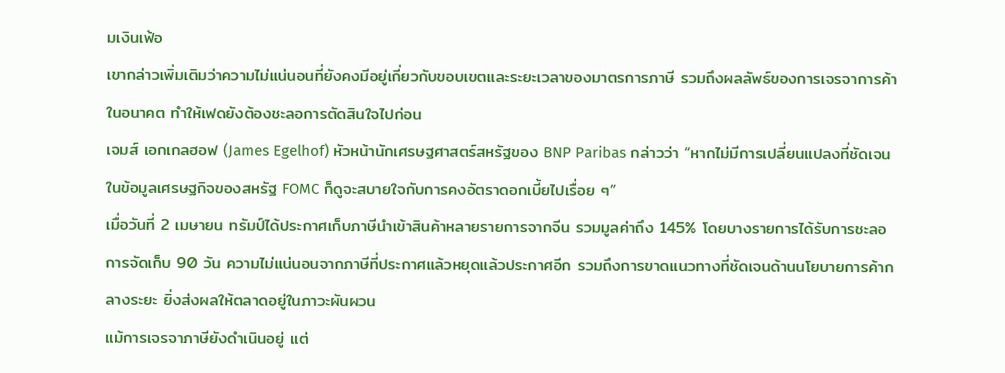มเงินเฟ้อ
เขากล่าวเพิ่มเติมว่าความไม่แน่นอนที่ยังคงมีอยู่เกี่ยวกับขอบเขตและระยะเวลาของมาตรการภาษี รวมถึงผลลัพธ์ของการเจรจาการค้าในอนาคต ทำให้เฟดยังต้องชะลอการตัดสินใจไปก่อน
เจมส์ เอกเกลฮอฟ (James Egelhof) หัวหน้านักเศรษฐศาสตร์สหรัฐของ BNP Paribas กล่าวว่า “หากไม่มีการเปลี่ยนแปลงที่ชัดเจนในข้อมูลเศรษฐกิจของสหรัฐ FOMC ก็ดูจะสบายใจกับการคงอัตราดอกเบี้ยไปเรื่อย ๆ”
เมื่อวันที่ 2 เมษายน ทรัมป์ได้ประกาศเก็บภาษีนำเข้าสินค้าหลายรายการจากจีน รวมมูลค่าถึง 145% โดยบางรายการได้รับการชะลอการจัดเก็บ 90 วัน ความไม่แน่นอนจากภาษีที่ประกาศแล้วหยุดแล้วประกาศอีก รวมถึงการขาดแนวทางที่ชัดเจนด้านนโยบายการค้ากลางระยะ ยิ่งส่งผลให้ตลาดอยู่ในภาวะผันผวน
แม้การเจรจาภาษียังดำเนินอยู่ แต่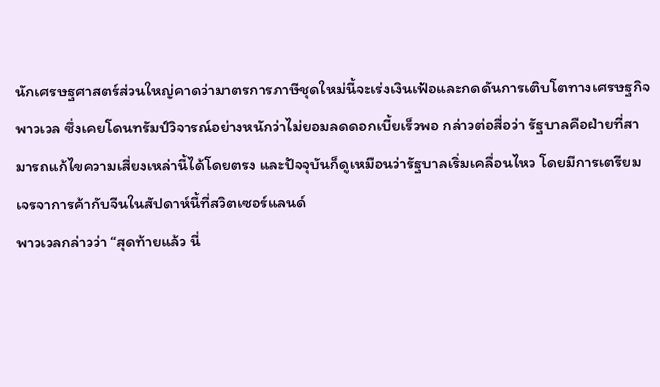นักเศรษฐศาสตร์ส่วนใหญ่คาดว่ามาตรการภาษีชุดใหม่นี้จะเร่งเงินเฟ้อและกดดันการเติบโตทางเศรษฐกิจ
พาวเวล ซึ่งเคยโดนทรัมป์วิจารณ์อย่างหนักว่าไม่ยอมลดดอกเบี้ยเร็วพอ กล่าวต่อสื่อว่า รัฐบาลคือฝ่ายที่สามารถแก้ไขความเสี่ยงเหล่านี้ได้โดยตรง และปัจจุบันก็ดูเหมือนว่ารัฐบาลเริ่มเคลื่อนไหว โดยมีการเตรียมเจรจาการค้ากับจีนในสัปดาห์นี้ที่สวิตเซอร์แลนด์
พาวเวลกล่าวว่า “สุดท้ายแล้ว นี่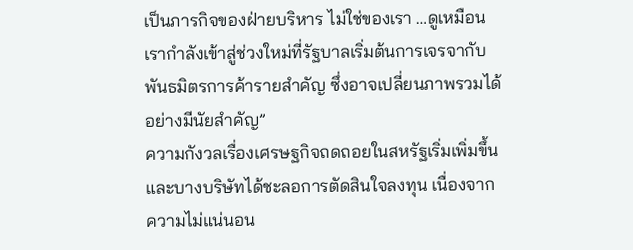เป็นภารกิจของฝ่ายบริหาร ไม่ใช่ของเรา …ดูเหมือนเรากำลังเข้าสู่ช่วงใหม่ที่รัฐบาลเริ่มต้นการเจรจากับพันธมิตรการค้ารายสำคัญ ซึ่งอาจเปลี่ยนภาพรวมได้อย่างมีนัยสำคัญ”
ความกังวลเรื่องเศรษฐกิจถดถอยในสหรัฐเริ่มเพิ่มขึ้น และบางบริษัทได้ชะลอการตัดสินใจลงทุน เนื่องจากความไม่แน่นอน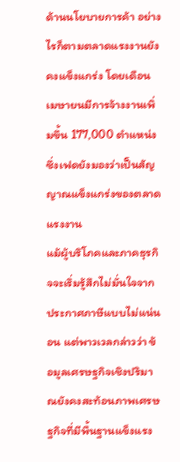ด้านนโยบายการค้า อย่างไรก็ตามตลาดแรงงานยังคงแข็งแกร่ง โดยเดือนเมษายนมีการจ้างงานเพิ่มขึ้น 177,000 ตำแหน่ง ซึ่งเฟดยังมองว่าเป็นสัญญาณแข็งแกร่งของตลาดแรงงาน
แม้ผู้บริโภคและภาคธุรกิจจะเริ่มรู้สึกไม่มั่นใจจากประกาศภาษีแบบไม่แน่นอน แต่พาวเวลกล่าวว่า ข้อมูลเศรษฐกิจเชิงปริมาณยังคงสะท้อนภาพเศรษฐกิจที่มีพื้นฐานแข็งแรง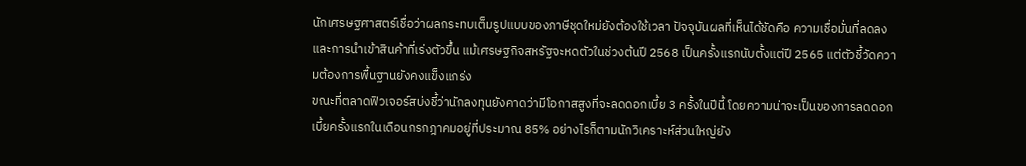นักเศรษฐศาสตร์เชื่อว่าผลกระทบเต็มรูปแบบของภาษีชุดใหม่ยังต้องใช้เวลา ปัจจุบันผลที่เห็นได้ชัดคือ ความเชื่อมั่นที่ลดลง และการนำเข้าสินค้าที่เร่งตัวขึ้น แม้เศรษฐกิจสหรัฐจะหดตัวในช่วงต้นปี 2568 เป็นครั้งแรกนับตั้งแต่ปี 2565 แต่ตัวชี้วัดความต้องการพื้นฐานยังคงแข็งแกร่ง
ขณะที่ตลาดฟิวเจอร์สบ่งชี้ว่านักลงทุนยังคาดว่ามีโอกาสสูงที่จะลดดอกเบี้ย 3 ครั้งในปีนี้ โดยความน่าจะเป็นของการลดดอกเบี้ยครั้งแรกในเดือนกรกฎาคมอยู่ที่ประมาณ 85% อย่างไรก็ตามนักวิเคราะห์ส่วนใหญ่ยัง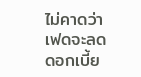ไม่คาดว่าเฟดจะลดดอกเบี้ย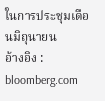ในการประชุมเดือนมิถุนายน
อ้างอิง : bloomberg.com